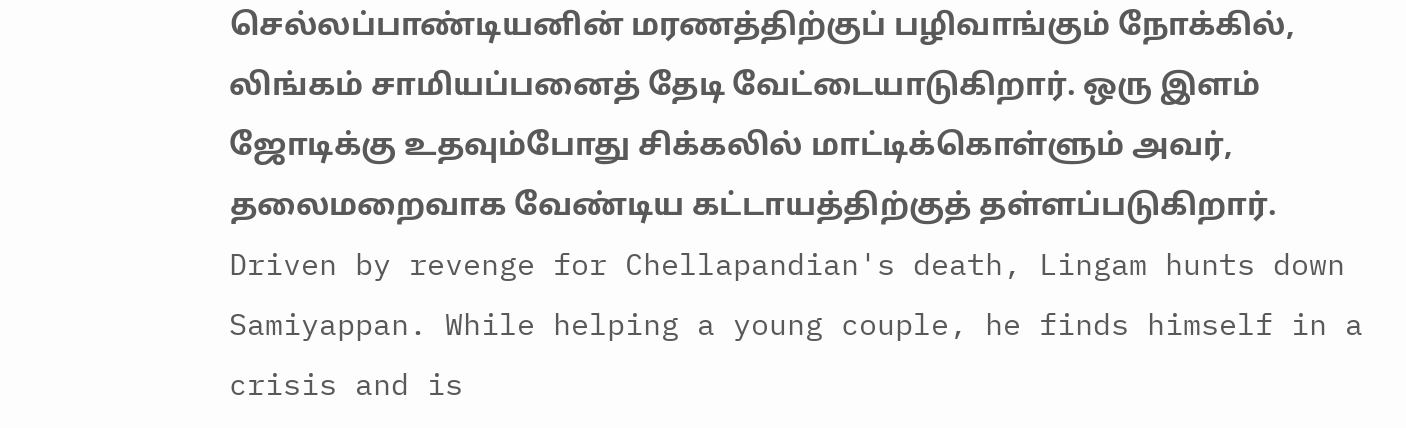செல்லப்பாண்டியனின் மரணத்திற்குப் பழிவாங்கும் நோக்கில், லிங்கம் சாமியப்பனைத் தேடி வேட்டையாடுகிறார். ஒரு இளம் ஜோடிக்கு உதவும்போது சிக்கலில் மாட்டிக்கொள்ளும் அவர், தலைமறைவாக வேண்டிய கட்டாயத்திற்குத் தள்ளப்படுகிறார்.
Driven by revenge for Chellapandian's death, Lingam hunts down Samiyappan. While helping a young couple, he finds himself in a crisis and is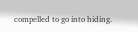compelled to go into hiding.